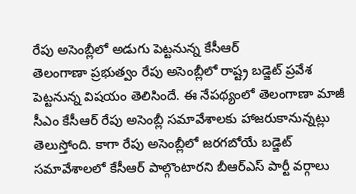రేపు అసెంబ్లీలో అడుగు పెట్టనున్న కేసీఆర్
తెలంగాణా ప్రభుత్వం రేపు అసెంబ్లీలో రాష్ట్ర బడ్జెట్ ప్రవేశ పెట్టనున్న విషయం తెలిసిందే. ఈ నేపథ్యంలో తెలంగాణా మాజీ సీఎం కేసీఆర్ రేపు అసెంబ్లీ సమావేశాలకు హాజరుకానున్నట్లు తెలుస్తోంది. కాగా రేపు అసెంబ్లీలో జరగబోయే బడ్జెట్ సమావేశాలలో కేసీఆర్ పాల్గొంటారని బీఆర్ఎస్ పార్టీ వర్గాలు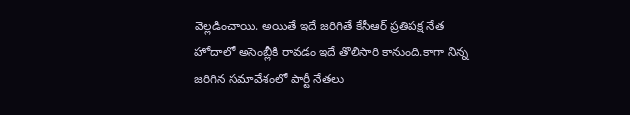వెల్లడించాయి. అయితే ఇదే జరిగితే కేసీఆర్ ప్రతిపక్ష నేత హోదాలో అసెంబ్లీకి రావడం ఇదే తొలిసారి కానుంది.కాగా నిన్న జరిగిన సమావేశంలో పార్టీ నేతలు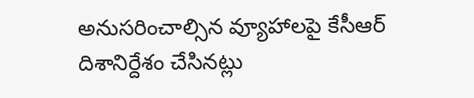అనుసరించాల్సిన వ్యూహాలపై కేసీఆర్ దిశానిర్దేశం చేసినట్లు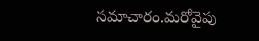సమాచారం.మరోవైపు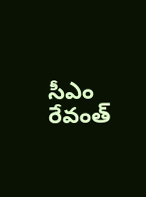సీఎం రేవంత్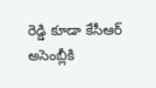రెడ్డి కూడా కేసీఆర్ అసెంబ్లీకి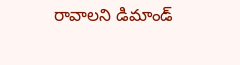రావాలని డిమాండ్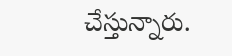చేస్తున్నారు.